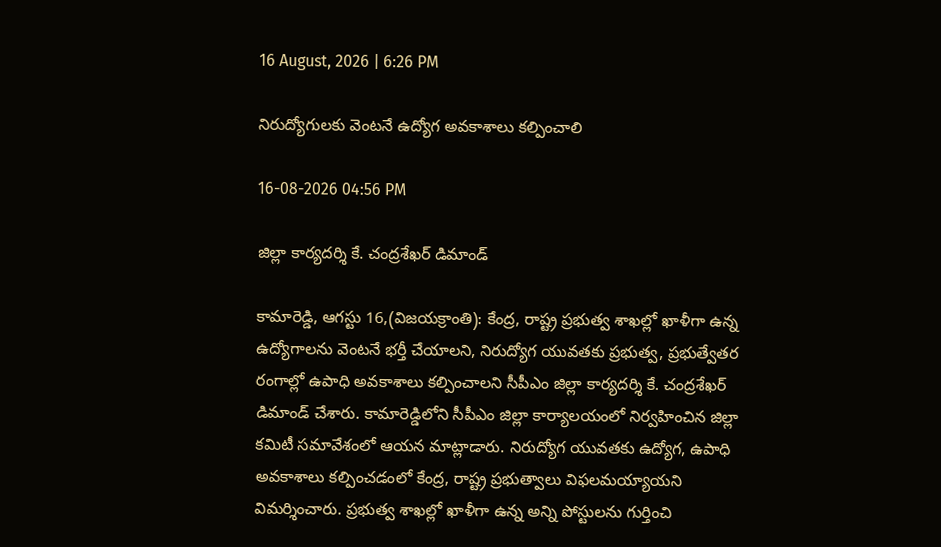16 August, 2026 | 6:26 PM

నిరుద్యోగులకు వెంటనే ఉద్యోగ అవకాశాలు కల్పించాలి

16-08-2026 04:56 PM

జిల్లా కార్యదర్శి కే. చంద్రశేఖర్ డిమాండ్

కామారెడ్డి, ఆగస్టు 16,(విజయక్రాంతి): కేంద్ర, రాష్ట్ర ప్రభుత్వ శాఖల్లో ఖాళీగా ఉన్న ఉద్యోగాలను వెంటనే భర్తీ చేయాలని, నిరుద్యోగ యువతకు ప్రభుత్వ, ప్రభుత్వేతర రంగాల్లో ఉపాధి అవకాశాలు కల్పించాలని సీపీఎం జిల్లా కార్యదర్శి కే. చంద్రశేఖర్ డిమాండ్ చేశారు. కామారెడ్డిలోని సీపీఎం జిల్లా కార్యాలయంలో నిర్వహించిన జిల్లా కమిటీ సమావేశంలో ఆయన మాట్లాడారు. నిరుద్యోగ యువతకు ఉద్యోగ, ఉపాధి అవకాశాలు కల్పించడంలో కేంద్ర, రాష్ట్ర ప్రభుత్వాలు విఫలమయ్యాయని విమర్శించారు. ప్రభుత్వ శాఖల్లో ఖాళీగా ఉన్న అన్ని పోస్టులను గుర్తించి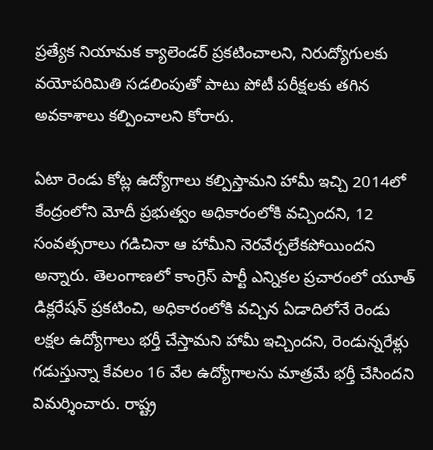ప్రత్యేక నియామక క్యాలెండర్ ప్రకటించాలని, నిరుద్యోగులకు వయోపరిమితి సడలింపుతో పాటు పోటీ పరీక్షలకు తగిన అవకాశాలు కల్పించాలని కోరారు.

ఏటా రెండు కోట్ల ఉద్యోగాలు కల్పిస్తామని హామీ ఇచ్చి 2014లో కేంద్రంలోని మోదీ ప్రభుత్వం అధికారంలోకి వచ్చిందని, 12 సంవత్సరాలు గడిచినా ఆ హామీని నెరవేర్చలేకపోయిందని అన్నారు. తెలంగాణలో కాంగ్రెస్ పార్టీ ఎన్నికల ప్రచారంలో యూత్ డిక్లరేషన్ ప్రకటించి, అధికారంలోకి వచ్చిన ఏడాదిలోనే రెండు లక్షల ఉద్యోగాలు భర్తీ చేస్తామని హామీ ఇచ్చిందని, రెండున్నరేళ్లు గడుస్తున్నా కేవలం 16 వేల ఉద్యోగాలను మాత్రమే భర్తీ చేసిందని విమర్శించారు. రాష్ట్ర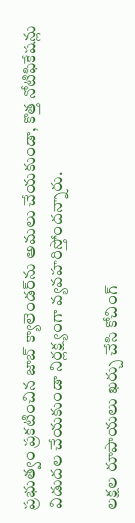ప్రభుత్వం ప్రకటించిన జాబ్ క్యాలెండర్‌ను అమలు చేయకుండా, కొత్త నోటిఫికేషన్లు విడుదల చేయకుండా నిర్లక్ష్యంగా వ్యవహరిస్తోందన్నారు.

లక్షల రూపాయలు ఖర్చు చేసి కోచింగ్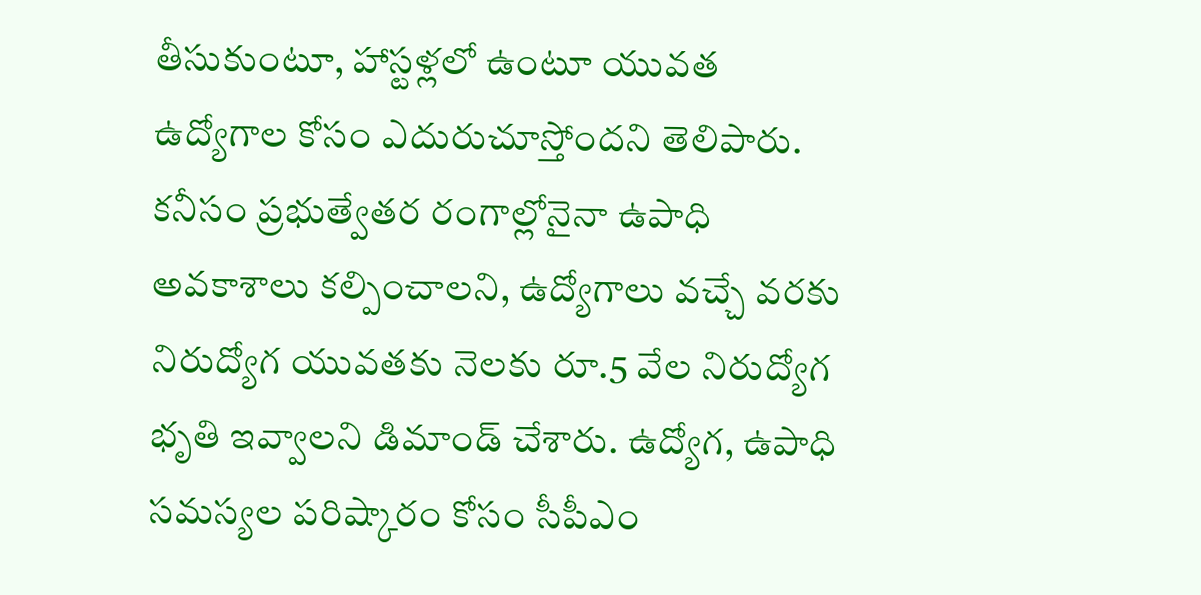తీసుకుంటూ, హాస్టళ్లలో ఉంటూ యువత ఉద్యోగాల కోసం ఎదురుచూస్తోందని తెలిపారు. కనీసం ప్రభుత్వేతర రంగాల్లోనైనా ఉపాధి అవకాశాలు కల్పించాలని, ఉద్యోగాలు వచ్చే వరకు నిరుద్యోగ యువతకు నెలకు రూ.5 వేల నిరుద్యోగ భృతి ఇవ్వాలని డిమాండ్ చేశారు. ఉద్యోగ, ఉపాధి సమస్యల పరిష్కారం కోసం సీపీఎం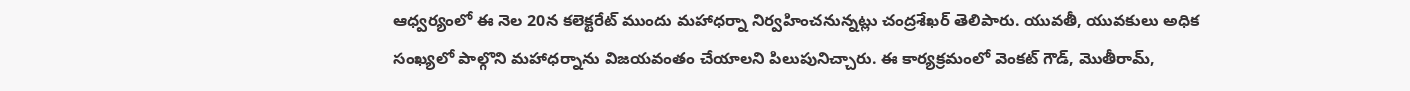ఆధ్వర్యంలో ఈ నెల 20న కలెక్టరేట్ ముందు మహాధర్నా నిర్వహించనున్నట్లు చంద్రశేఖర్ తెలిపారు. యువతీ, యువకులు అధిక సంఖ్యలో పాల్గొని మహాధర్నాను విజయవంతం చేయాలని పిలుపునిచ్చారు. ఈ కార్యక్రమంలో వెంకట్ గౌడ్, మొతీరామ్,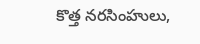కొత్త నరసింహులు,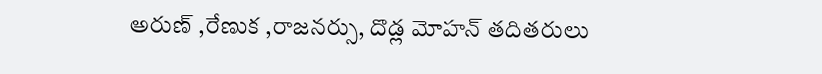అరుణ్ ,రేణుక ,రాజనర్సు, దొడ్ల మోహన్ తదితరులు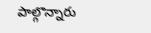పాల్గొన్నారు